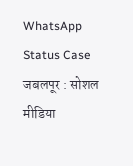WhatsApp Status Case
जबलपूर : सोशल मीडिया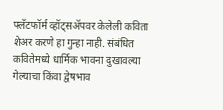फ्लॅटफॉर्म व्हॉट्सॲपवर केलेली कविता शेअर करणे हा गुन्हा नाही. संबंधित कवितेमध्ये धार्मिक भावना दुखावल्या गेल्याचा किंवा द्वेषभाव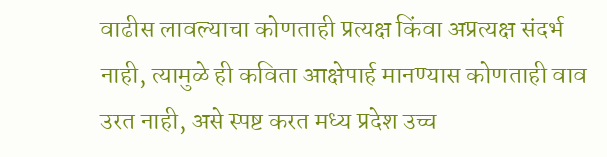वाढीस लावल्याचा कोणताही प्रत्यक्ष किंवा अप्रत्यक्ष संदर्भ नाही, त्यामुळे ही कविता आक्षेपार्ह मानण्यास कोणताही वाव उरत नाही, असे स्पष्ट करत मध्य प्रदेश उच्च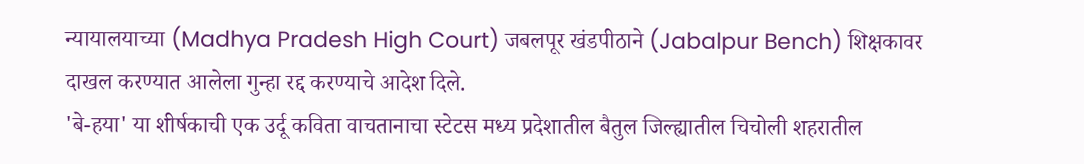न्यायालयाच्या (Madhya Pradesh High Court) जबलपूर खंडपीठाने (Jabalpur Bench) शिक्षकावर दाखल करण्यात आलेला गुन्हा रद्द करण्याचे आदेश दिले.
'बे-हया' या शीर्षकाची एक उर्दू कविता वाचतानाचा स्टेटस मध्य प्रदेशातील बैतुल जिल्ह्यातील चिचोली शहरातील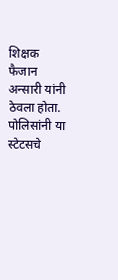शिक्षक फैजान अन्सारी यांनी ठेवला होता. पोलिसांनी या स्टेटसचे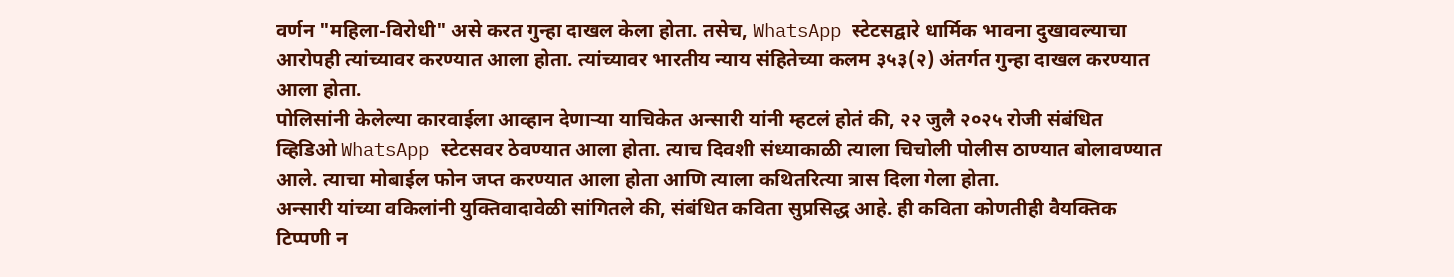वर्णन "महिला-विरोधी" असे करत गुन्हा दाखल केला होता. तसेच, WhatsApp स्टेटसद्वारे धार्मिक भावना दुखावल्याचा आरोपही त्यांच्यावर करण्यात आला होता. त्यांच्यावर भारतीय न्याय संहितेच्या कलम ३५३(२) अंतर्गत गुन्हा दाखल करण्यात आला होता.
पोलिसांनी केलेल्या कारवाईला आव्हान देणाऱ्या याचिकेत अन्सारी यांनी म्हटलं होतं की, २२ जुलै २०२५ रोजी संबंधित व्हिडिओ WhatsApp स्टेटसवर ठेवण्यात आला होता. त्याच दिवशी संध्याकाळी त्याला चिचोली पोलीस ठाण्यात बोलावण्यात आले. त्याचा मोबाईल फोन जप्त करण्यात आला होता आणि त्याला कथितरित्या त्रास दिला गेला होता.
अन्सारी यांच्या वकिलांनी युक्तिवादावेळी सांगितले की, संबंधित कविता सुप्रसिद्ध आहे. ही कविता कोणतीही वैयक्तिक टिप्पणी न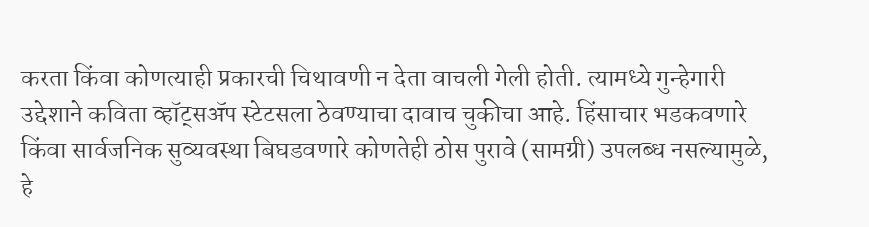करता किंवा कोणत्याही प्रकारची चिथावणी न देता वाचली गेली होती. त्यामध्ये गुन्हेगारी उद्देशाने कविता व्हॉट्सॲप स्टेटसला ठेवण्याचा दावाच चुकीचा आहे. हिंसाचार भडकवणारे किंवा सार्वजनिक सुव्यवस्था बिघडवणारे कोणतेही ठोस पुरावे (सामग्री) उपलब्ध नसल्यामुळे, हे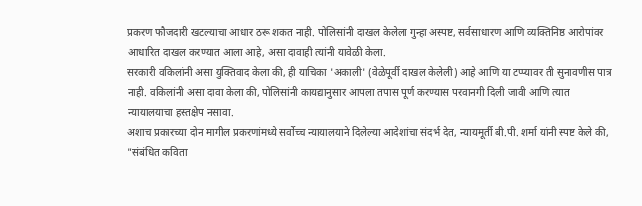प्रकरण फौजदारी खटल्याचा आधार ठरू शकत नाही. पोलिसांनी दाखल केलेला गुन्हा अस्पष्ट, सर्वसाधारण आणि व्यक्तिनिष्ठ आरोपांवर आधारित दाखल करण्यात आला आहे, असा दावाही त्यांनी यावेळी केला.
सरकारी वकिलांनी असा युक्तिवाद केला की, ही याचिका 'अकाली' (वेळेपूर्वी दाखल केलेली) आहे आणि या टप्प्यावर ती सुनावणीस पात्र नाही. वकिलांनी असा दावा केला की, पोलिसांनी कायद्यानुसार आपला तपास पूर्ण करण्यास परवानगी दिली जावी आणि त्यात न्यायालयाचा हस्तक्षेप नसावा.
अशाच प्रकारच्या दोन मागील प्रकरणांमध्ये सर्वोच्च न्यायालयाने दिलेल्या आदेशांचा संदर्भ देत, न्यायमूर्ती बी.पी. शर्मा यांनी स्पष्ट केले की, "संबंधित कविता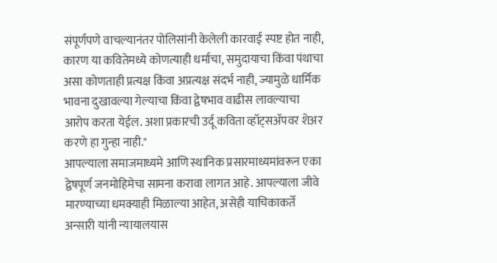संपूर्णपणे वाचल्यानंतर पोलिसांनी केलेली कारवाई स्पष्ट होत नाही, कारण या कवितेमध्ये कोणत्याही धर्माचा, समुदायाचा किंवा पंथाचा असा कोणताही प्रत्यक्ष किंवा अप्रत्यक्ष संदर्भ नाही, ज्यामुळे धार्मिक भावना दुखावल्या गेल्याचा किंवा द्वेषभाव वाढीस लावल्याचा आरोप करता येईल. अशा प्रकारची उर्दू कविता व्हॉट्सॲपवर शेअर करणे हा गुन्हा नाही."
आपल्याला समाजमाध्यमे आणि स्थानिक प्रसारमाध्यमांवरून एका द्वेषपूर्ण जनमोहिमेचा सामना करावा लागत आहे. आपल्याला जीवे मारण्याच्या धमक्याही मिळाल्या आहेत, असेही याचिकाकर्ते अन्सारी यांनी न्यायालयास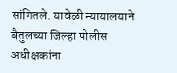सांगितले. यावेळी न्यायालयाने बैतुलच्या जिल्हा पोलीस अधीक्षकांना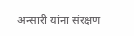अन्सारी यांना संरक्षण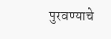पुरवण्याचे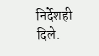निर्देशही दिले.